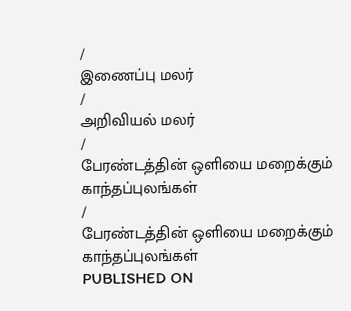/
இணைப்பு மலர்
/
அறிவியல் மலர்
/
பேரண்டத்தின் ஒளியை மறைக்கும் காந்தப்புலங்கள்
/
பேரண்டத்தின் ஒளியை மறைக்கும் காந்தப்புலங்கள்
PUBLISHED ON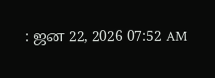: ஜன 22, 2026 07:52 AM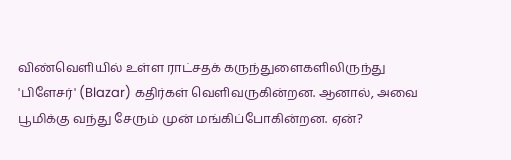விண்வெளியில் உள்ள ராட்சதக் கருந்துளைகளிலிருந்து 'பிளேசர்' (Blazar) கதிர்கள் வெளிவருகின்றன. ஆனால், அவை பூமிக்கு வந்து சேரும் முன் மங்கிப்போகின்றன. ஏன்?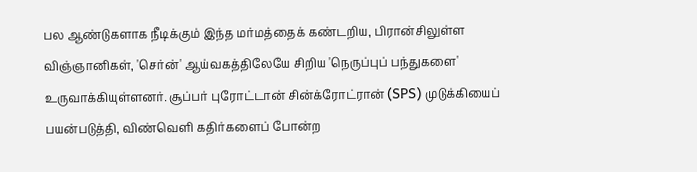பல ஆண்டுகளாக நீடிக்கும் இந்த மர்மத்தைக் கண்டறிய, பிரான்சிலுள்ள விஞ்ஞானிகள், 'செர்ன்' ஆய்வகத்திலேயே சிறிய 'நெருப்புப் பந்துகளை' உருவாக்கியுள்ளனர். சூப்பர் புரோட்டான் சின்க்ரோட்ரான் (SPS) முடுக்கியைப் பயன்படுத்தி, விண்வெளி கதிர்களைப் போன்ற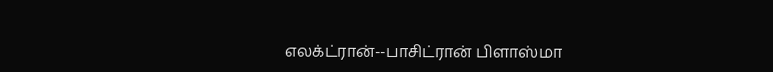எலக்ட்ரான்--பாசிட்ரான் பிளாஸ்மா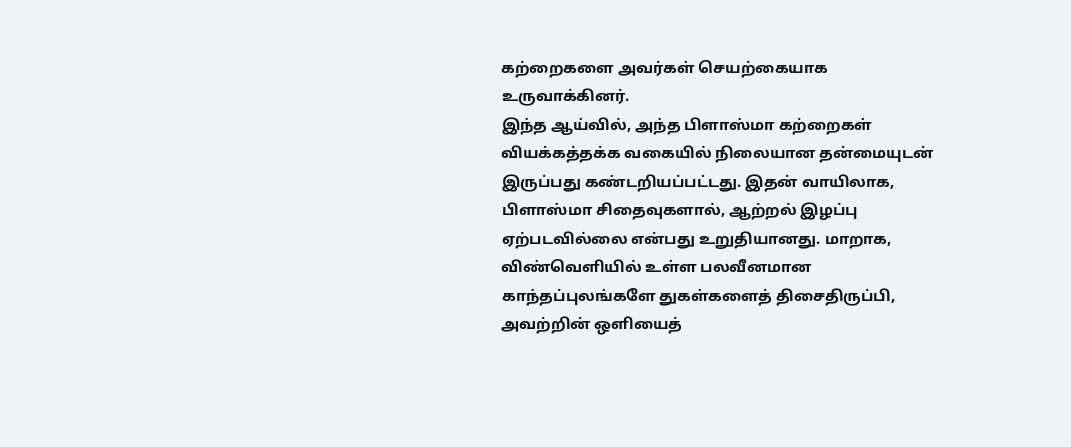கற்றைகளை அவர்கள் செயற்கையாக உருவாக்கினர்.
இந்த ஆய்வில், அந்த பிளாஸ்மா கற்றைகள் வியக்கத்தக்க வகையில் நிலையான தன்மையுடன் இருப்பது கண்டறியப்பட்டது. இதன் வாயிலாக, பிளாஸ்மா சிதைவுகளால், ஆற்றல் இழப்பு ஏற்படவில்லை என்பது உறுதியானது. மாறாக, விண்வெளியில் உள்ள பலவீனமான காந்தப்புலங்களே துகள்களைத் திசைதிருப்பி, அவற்றின் ஒளியைத்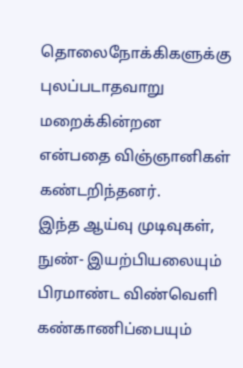தொலைநோக்கிகளுக்கு புலப்படாதவாறு மறைக்கின்றன என்பதை விஞ்ஞானிகள் கண்டறிந்தனர்.
இந்த ஆய்வு முடிவுகள், நுண்- இயற்பியலையும் பிரமாண்ட விண்வெளி கண்காணிப்பையும்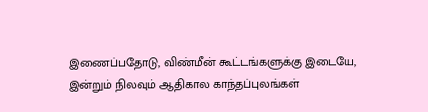இணைப்பதோடு, விண்மீன் கூட்டங்களுக்கு இடையே, இன்றும் நிலவும் ஆதிகால காந்தப்புலங்கள்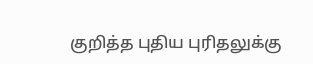குறித்த புதிய புரிதலுக்கு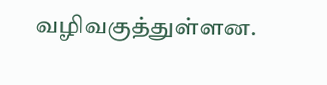வழிவகுத்துள்ளன.